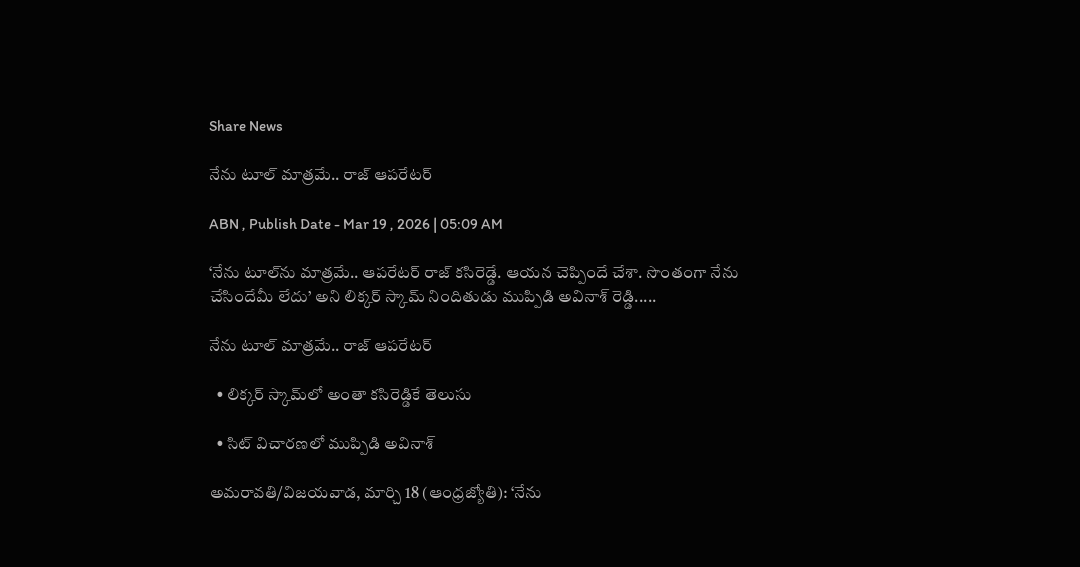Share News

నేను టూల్‌ మాత్రమే.. రాజ్‌ ఆపరేటర్‌

ABN , Publish Date - Mar 19 , 2026 | 05:09 AM

‘నేను టూల్‌ను మాత్రమే.. ఆపరేటర్‌ రాజ్‌ కసిరెడ్డే. ఆయన చెప్పిందే చేశా. సొంతంగా నేను చేసిందేమీ లేదు’ అని లిక్కర్‌ స్కామ్‌ నిందితుడు ముప్పిడి అవినాశ్‌ రెడ్డి.....

నేను టూల్‌ మాత్రమే.. రాజ్‌ ఆపరేటర్‌

  • లిక్కర్‌ స్కామ్‌లో అంతా కసిరెడ్డికే తెలుసు

  • సిట్‌ విచారణలో ముప్పిడి అవినాశ్‌

అమరావతి/విజయవాడ, మార్చి 18 (ఆంధ్రజ్యోతి): ‘నేను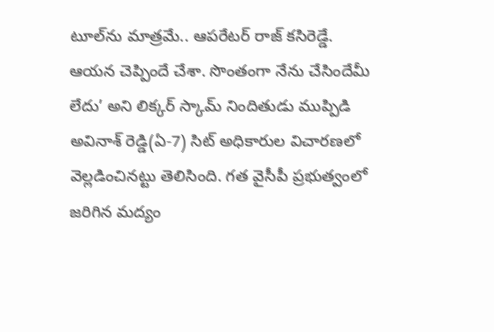టూల్‌ను మాత్రమే.. ఆపరేటర్‌ రాజ్‌ కసిరెడ్డే. ఆయన చెప్పిందే చేశా. సొంతంగా నేను చేసిందేమీ లేదు’ అని లిక్కర్‌ స్కామ్‌ నిందితుడు ముప్పిడి అవినాశ్‌ రెడ్డి(ఏ-7) సిట్‌ అధికారుల విచారణలో వెల్లడించినట్టు తెలిసింది. గత వైసీపీ ప్రభుత్వంలో జరిగిన మద్యం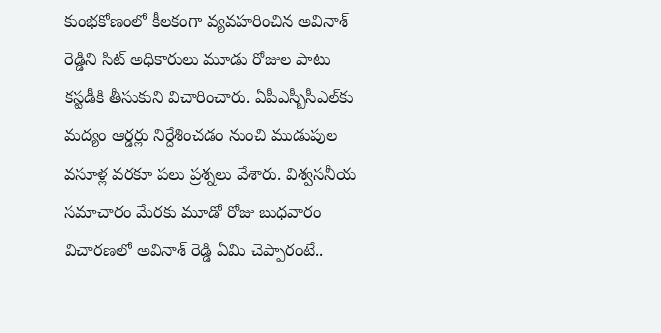కుంభకోణంలో కీలకంగా వ్యవహరించిన అవినాశ్‌ రెడ్డిని సిట్‌ అధికారులు మూడు రోజుల పాటు కస్టడీకి తీసుకుని విచారించారు. ఏపీఎస్బీసీఎల్‌కు మద్యం ఆర్డర్లు నిర్దేశించడం నుంచి ముడుపుల వసూళ్ల వరకూ పలు ప్రశ్నలు వేశారు. విశ్వసనీయ సమాచారం మేరకు మూడో రోజు బుధవారం విచారణలో అవినాశ్‌ రెడ్డి ఏమి చెప్పారంటే..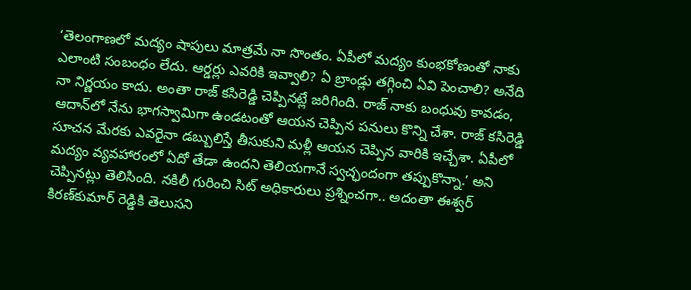‘తెలంగాణలో మద్యం షాపులు మాత్రమే నా సొంతం. ఏపీలో మద్యం కుంభకోణంతో నాకు ఎలాంటి సంబంధం లేదు. ఆర్డర్లు ఎవరికి ఇవ్వాలి? ఏ బ్రాండ్లు తగ్గించి ఏవి పెంచాలి? అనేది నా నిర్ణయం కాదు. అంతా రాజ్‌ కసిరెడ్డి చెప్పినట్లే జరిగింది. రాజ్‌ నాకు బంధువు కావడం, ఆదాన్‌లో నేను భాగస్వామిగా ఉండటంతో ఆయన చెప్పిన పనులు కొన్ని చేశా. రాజ్‌ కసిరెడ్డి సూచన మేరకు ఎవరైనా డబ్బులిస్తే తీసుకుని మళ్లీ ఆయన చెప్పిన వారికి ఇచ్చేశా. ఏపీలో మద్యం వ్యవహారంలో ఏదో తేడా ఉందని తెలియగానే స్వచ్ఛందంగా తప్పుకొన్నా.’ అని చెప్పినట్లు తెలిసింది. నకిలీ గురించి సిట్‌ అధికారులు ప్రశ్నించగా.. అదంతా ఈశ్వర్‌ కిరణ్‌కుమార్‌ రెడ్డికి తెలుసని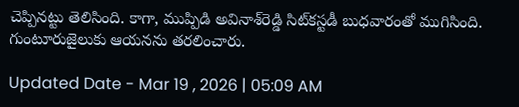చెప్పినట్టు తెలిసింది. కాగా, ముప్పిడి అవినాశ్‌రెడ్డి సిట్‌కస్టడీ బుధవారంతో ముగిసింది. గుంటూరుజైలుకు ఆయనను తరలించారు.

Updated Date - Mar 19 , 2026 | 05:09 AM